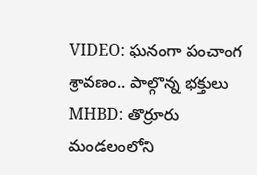VIDEO: ఘనంగా పంచాంగ శ్రావణం.. పాల్గొన్న భక్తులు
MHBD: తొర్రూరు మండలంలోని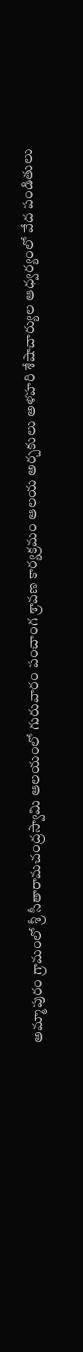అమ్మాపురం గ్రామంలో శ్రీ సీతారామచంద్రస్వామి ఆలయంలో గురువారం పంచాంగ శ్రావణ కార్యక్రమం ఆలయ అర్చకులు అళహరి శేషాచార్యుల ఆధ్వర్యంలో వేద పండితులు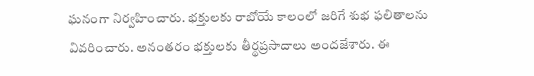ఘనంగా నిర్వహించారు. భక్తులకు రాబోయే కాలంలో జరిగే శుభ ఫలితాలను వివరించారు. అనంతరం భక్తులకు తీర్థప్రసాదాలు అందజేశారు. ఈ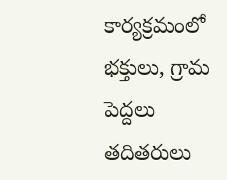కార్యక్రమంలో భక్తులు, గ్రామ పెద్దలు తదితరులు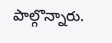పాల్గొన్నారు.